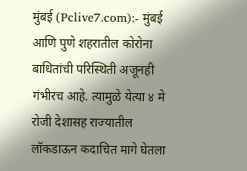मुंबई (Pclive7.com):- मुंबई आणि पुणे शहरातील कोरोना बाधितांची परिस्थिती अजूनही गंभीरच आहे. त्यामुळे येत्या ४ मे रोजी देशासह राज्यातील लॉकडाऊन कदाचित मागे घेतला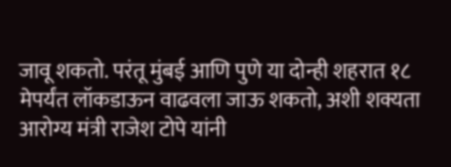जावू शकतो. परंतू मुंबई आणि पुणे या दोन्ही शहरात १८ मेपर्यंत लॉकडाऊन वाढवला जाऊ शकतो, अशी शक्यता आरोग्य मंत्री राजेश टोपे यांनी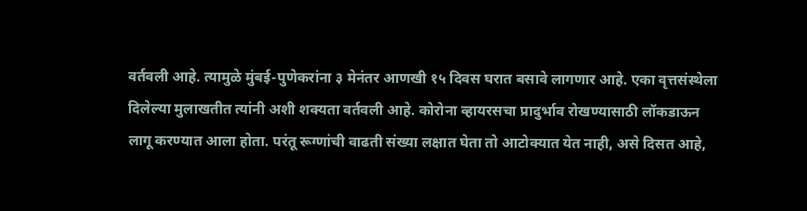वर्तवली आहे. त्यामुळे मुंबई-पुणेकरांना ३ मेनंतर आणखी १५ दिवस घरात बसावे लागणार आहे. एका वृत्तसंस्थेला दिलेल्या मुलाखतीत त्यांनी अशी शक्यता वर्तवली आहे. कोरोना व्हायरसचा प्रादुर्भाव रोखण्यासाठी लॉकडाऊन लागू करण्यात आला होता. परंतू रूग्णांची वाढती संख्या लक्षात घेता तो आटोक्यात येत नाही, असे दिसत आहे,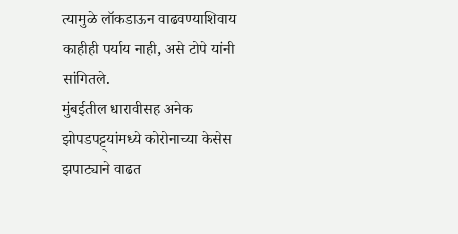त्यामुळे लॉकडाऊन वाढवण्याशिवाय काहीही पर्याय नाही, असे टोपे यांनी सांगितले.
मुंबईतील धारावीसह अनेक झोपडपट्ट्यांमध्ये कोरोनाच्या केसेस झपाट्याने वाढत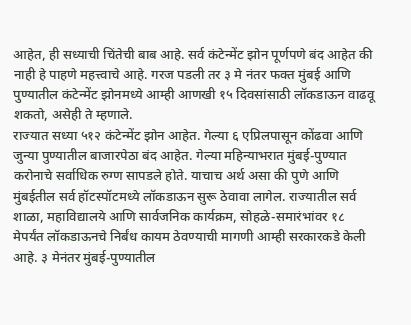आहेत, ही सध्याची चिंतेची बाब आहे. सर्व कंटेन्मेंट झोन पूर्णपणे बंद आहेत की नाही हे पाहणे महत्त्वाचे आहे. गरज पडली तर ३ मे नंतर फक्त मुंबई आणि पुण्यातील कंटेन्मेंट झोनमध्ये आम्ही आणखी १५ दिवसांसाठी लॉकडाऊन वाढवू शकतो, असेही ते म्हणाले.
राज्यात सध्या ५१२ कंटेन्मेंट झोन आहेत. गेल्या ६ एप्रिलपासून कोंढवा आणि जुन्या पुण्यातील बाजारपेठा बंद आहेत. गेल्या महिन्याभरात मुंबई-पुण्यात करोनाचे सर्वाधिक रुग्ण सापडले होते. याचाच अर्थ असा की पुणे आणि मुंबईतील सर्व हॉटस्पॉटमध्ये लॉकडाऊन सुरू ठेवावा लागेल. राज्यातील सर्व शाळा, महाविद्यालये आणि सार्वजनिक कार्यक्रम, सोहळे-समारंभांवर १८ मेपर्यंत लॉकडाऊनचे निर्बंध कायम ठेवण्याची मागणी आम्ही सरकारकडे केली आहे. ३ मेनंतर मुंबई-पुण्यातील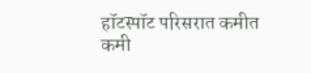हॉटस्पॉट परिसरात कमीत कमी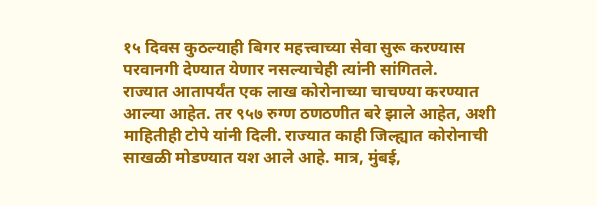१५ दिवस कुठल्याही बिगर महत्त्वाच्या सेवा सुरू करण्यास परवानगी देण्यात येणार नसल्याचेही त्यांनी सांगितले.
राज्यात आतापर्यंत एक लाख कोरोनाच्या चाचण्या करण्यात आल्या आहेत. तर ९५७ रुग्ण ठणठणीत बरे झाले आहेत, अशी माहितीही टोपे यांनी दिली. राज्यात काही जिल्ह्यात कोरोनाची साखळी मोडण्यात यश आले आहे. मात्र, मुंबई,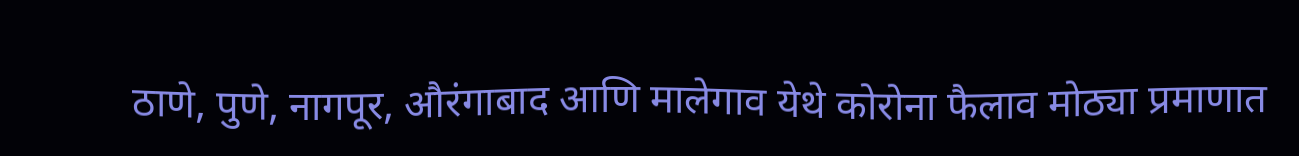ठाणे, पुणे, नागपूर, औरंगाबाद आणि मालेगाव येथे कोरोना फैलाव मोठ्या प्रमाणात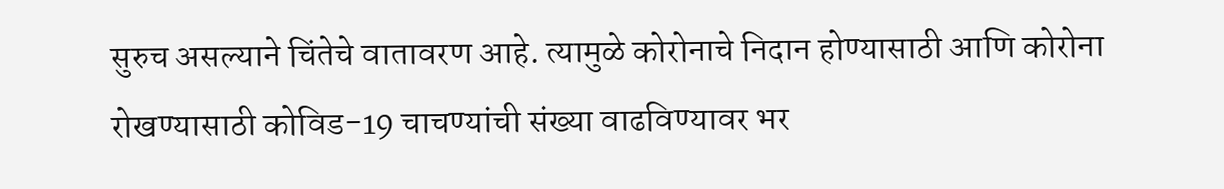सुरुच असल्याने चिंतेचे वातावरण आहे. त्यामुळे कोरोनाचे निदान होण्यासाठी आणि कोरोना रोखण्यासाठी कोविड-19 चाचण्यांची संख्या वाढविण्यावर भर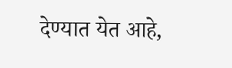देण्यात येत आहे,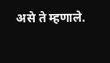असे ते म्हणाले.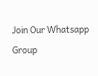Join Our Whatsapp Group